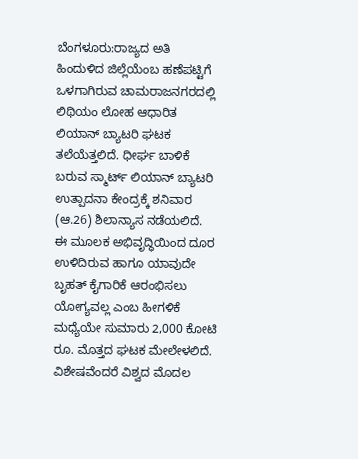ಬೆಂಗಳೂರು:ರಾಜ್ಯದ ಅತಿ ಹಿಂದುಳಿದ ಜಿಲ್ಲೆಯೆಂಬ ಹಣೆಪಟ್ಟಿಗೆ ಒಳಗಾಗಿರುವ ಚಾಮರಾಜನಗರದಲ್ಲಿ ಲಿಥಿಯಂ ಲೋಹ ಆಧಾರಿತ ಲಿಯಾನ್ ಬ್ಯಾಟರಿ ಘಟಕ ತಲೆಯೆತ್ತಲಿದೆ. ಧೀರ್ಘ ಬಾಳಿಕೆ ಬರುವ ಸ್ಮಾರ್ಟ್ ಲಿಯಾನ್ ಬ್ಯಾಟರಿ ಉತ್ಪಾದನಾ ಕೇಂದ್ರಕ್ಕೆ ಶನಿವಾರ (ಆ.26) ಶಿಲಾನ್ಯಾಸ ನಡೆಯಲಿದೆ.
ಈ ಮೂಲಕ ಅಭಿವೃದ್ಧಿಯಿಂದ ದೂರ ಉಳಿದಿರುವ ಹಾಗೂ ಯಾವುದೇ ಬೃಹತ್ ಕೈಗಾರಿಕೆ ಆರಂಭಿಸಲು ಯೋಗ್ಯವಲ್ಲ ಎಂಬ ಹೀಗಳಿಕೆ ಮಧ್ಯೆಯೇ ಸುಮಾರು 2,000 ಕೋಟಿ ರೂ. ಮೊತ್ತದ ಘಟಕ ಮೇಲೇಳಲಿದೆ. ವಿಶೇಷವೆಂದರೆ ವಿಶ್ವದ ಮೊದಲ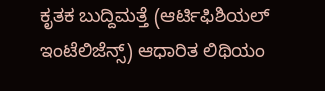ಕೃತಕ ಬುದ್ದಿಮತ್ತೆ (ಆರ್ಟಿಫಿಶಿಯಲ್ ಇಂಟೆಲಿಜೆನ್ಸ್) ಆಧಾರಿತ ಲಿಥಿಯಂ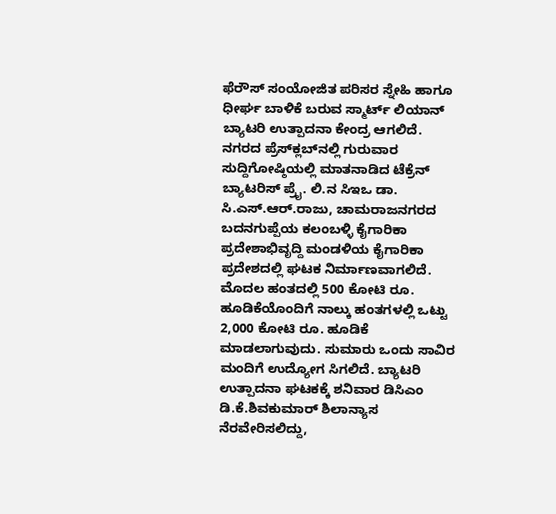ಫೆರೌಸ್ ಸಂಯೋಜಿತ ಪರಿಸರ ಸ್ನೇಹಿ ಹಾಗೂ ಧೀರ್ಘ ಬಾಳಿಕೆ ಬರುವ ಸ್ಮಾರ್ಟ್ ಲಿಯಾನ್ ಬ್ಯಾಟರಿ ಉತ್ಪಾದನಾ ಕೇಂದ್ರ ಆಗಲಿದೆ.
ನಗರದ ಪ್ರೆಸ್‌ಕ್ಲಬ್‌ನಲ್ಲಿ ಗುರುವಾರ ಸುದ್ದಿಗೋಷ್ಠಿಯಲ್ಲಿ ಮಾತನಾಡಿದ ಟೆಕ್ರೆನ್ ಬ್ಯಾಟರಿಸ್ ಪ್ರೈ. ಲಿ.ನ ಸಿಇಒ ಡಾ. ಸಿ.ಎಸ್.ಆರ್.ರಾಜು, ಚಾಮರಾಜನಗರದ ಬದನಗುಪ್ಪೆಯ ಕಲಂಬಳ್ಳಿ ಕೈಗಾರಿಕಾ ಪ್ರದೇಶಾಭಿವೃದ್ದಿ ಮಂಡಳಿಯ ಕೈಗಾರಿಕಾ ಪ್ರದೇಶದಲ್ಲಿ ಘಟಕ ನಿರ್ಮಾಣವಾಗಲಿದೆ. ಮೊದಲ ಹಂತದಲ್ಲಿ 500 ಕೋಟಿ ರೂ. ಹೂಡಿಕೆಯೊಂದಿಗೆ ನಾಲ್ಕು ಹಂತಗಳಲ್ಲಿ ಒಟ್ಟು 2,000 ಕೋಟಿ ರೂ. ಹೂಡಿಕೆ ಮಾಡಲಾಗುವುದು. ಸುಮಾರು ಒಂದು ಸಾವಿರ ಮಂದಿಗೆ ಉದ್ಯೋಗ ಸಿಗಲಿದೆ. ಬ್ಯಾಟರಿ ಉತ್ಪಾದನಾ ಘಟಕಕ್ಕೆ ಶನಿವಾರ ಡಿಸಿಎಂ ಡಿ.ಕೆ.ಶಿವಕುಮಾರ್ ಶಿಲಾನ್ಯಾಸ ನೆರವೇರಿಸಲಿದ್ದು,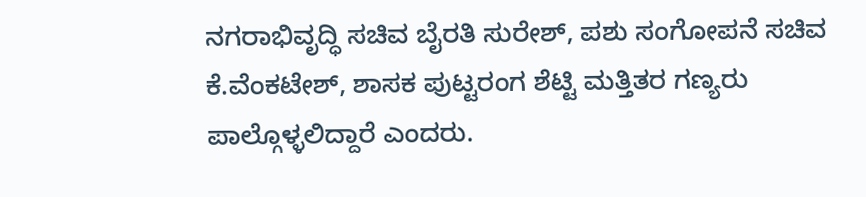ನಗರಾಭಿವೃದ್ಧಿ ಸಚಿವ ಬೈರತಿ ಸುರೇಶ್, ಪಶು ಸಂಗೋಪನೆ ಸಚಿವ ಕೆ.ವೆಂಕಟೇಶ್, ಶಾಸಕ ಪುಟ್ಟರಂಗ ಶೆಟ್ಟಿ ಮತ್ತಿತರ ಗಣ್ಯರು ಪಾಲ್ಗೊಳ್ಳಲಿದ್ದಾರೆ ಎಂದರು.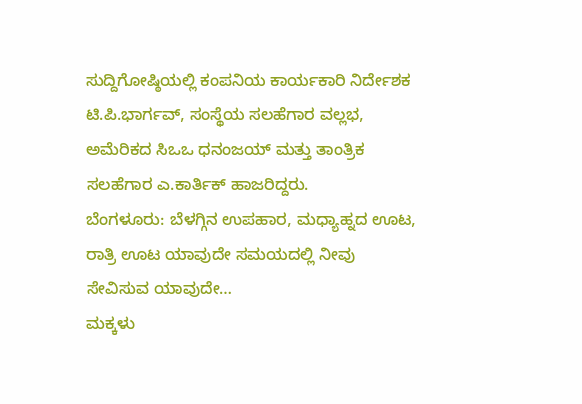ಸುದ್ದಿಗೋಷ್ಠಿಯಲ್ಲಿ ಕಂಪನಿಯ ಕಾರ್ಯಕಾರಿ ನಿರ್ದೇಶಕ ಟಿ.ಪಿ.ಭಾರ್ಗವ್, ಸಂಸ್ಥೆಯ ಸಲಹೆಗಾರ ವಲ್ಲಭ, ಅಮೆರಿಕದ ಸಿಒಒ ಧನಂಜಯ್ ಮತ್ತು ತಾಂತ್ರಿಕ ಸಲಹೆಗಾರ ಎ.ಕಾರ್ತಿಕ್ ಹಾಜರಿದ್ದರು.
ಬೆಂಗಳೂರು: ಬೆಳಗ್ಗಿನ ಉಪಹಾರ, ಮಧ್ಯಾಹ್ನದ ಊಟ, ರಾತ್ರಿ ಊಟ ಯಾವುದೇ ಸಮಯದಲ್ಲಿ ನೀವು ಸೇವಿಸುವ ಯಾವುದೇ…
ಮಕ್ಕಳು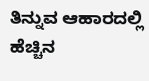ತಿನ್ನುವ ಆಹಾರದಲ್ಲಿ ಹೆಚ್ಚಿನ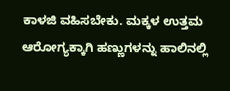ಕಾಳಜಿ ವಹಿಸಬೇಕು. ಮಕ್ಕಳ ಉತ್ತಮ ಆರೋಗ್ಯಕ್ಕಾಗಿ ಹಣ್ಣುಗಳನ್ನು ಹಾಲಿನಲ್ಲಿ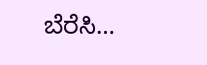ಬೆರೆಸಿ…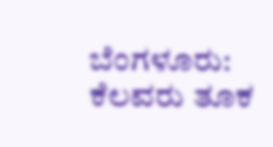ಬೆಂಗಳೂರು: ಕೆಲವರು ತೂಕ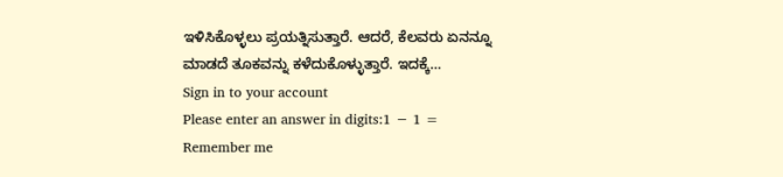ಇಳಿಸಿಕೊಳ್ಳಲು ಪ್ರಯತ್ನಿಸುತ್ತಾರೆ. ಆದರೆ, ಕೆಲವರು ಏನನ್ನೂ ಮಾಡದೆ ತೂಕವನ್ನು ಕಳೆದುಕೊಳ್ಳುತ್ತಾರೆ. ಇದಕ್ಕೆ…
Sign in to your account
Please enter an answer in digits:1 − 1 =
Remember me